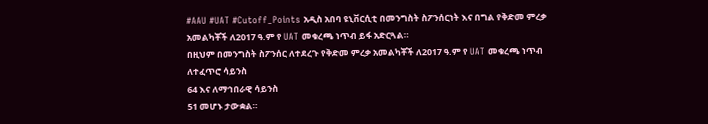#AAU #UAT #Cutoff_Points አዲስ አበባ ዩኒቨርሲቲ በመንግስት ስፖንሰርነት እና በግል የቅድመ ምረቃ አመልካቾች ለ2017 ዓ.ም የ UAT መቁረጫ ነጥብ ይፋ አድርጓል።
በዚህም በመንግስት ስፖንሰር ለተደረጉ የቅድመ ምረቃ አመልካቾች ለ2017 ዓ.ም የ UAT መቁረጫ ነጥብ ለተፈጥሮ ሳይንስ
64 እና ለማኅበራዊ ሳይንስ
51 መሆኑ ታውቋል።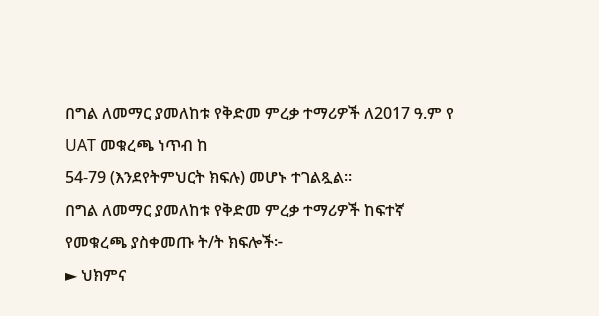በግል ለመማር ያመለከቱ የቅድመ ምረቃ ተማሪዎች ለ2017 ዓ.ም የ UAT መቁረጫ ነጥብ ከ
54-79 (እንደየትምህርት ክፍሉ) መሆኑ ተገልጿል።
በግል ለመማር ያመለከቱ የቅድመ ምረቃ ተማሪዎች ከፍተኛ የመቁረጫ ያስቀመጡ ት/ት ክፍሎች፦
► ህክምና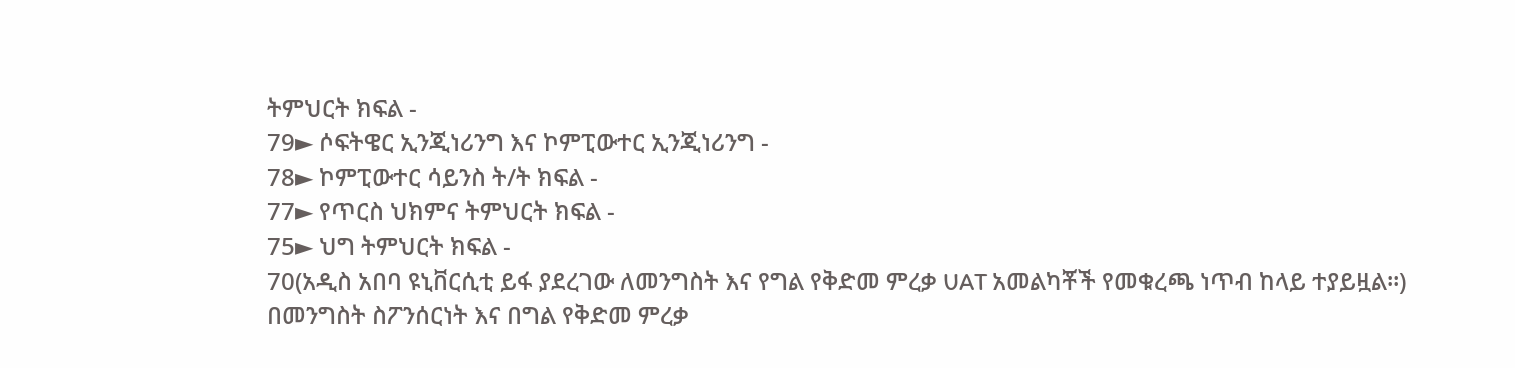ትምህርት ክፍል -
79► ሶፍትዌር ኢንጂነሪንግ እና ኮምፒውተር ኢንጂነሪንግ -
78► ኮምፒውተር ሳይንስ ት/ት ክፍል -
77► የጥርስ ህክምና ትምህርት ክፍል -
75► ህግ ትምህርት ክፍል -
70(አዲስ አበባ ዩኒቨርሲቲ ይፋ ያደረገው ለመንግስት እና የግል የቅድመ ምረቃ UAT አመልካቾች የመቁረጫ ነጥብ ከላይ ተያይዟል።)
በመንግስት ስፖንሰርነት እና በግል የቅድመ ምረቃ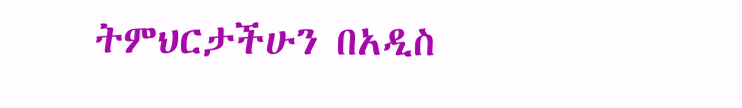ትምህርታችሁን በአዲስ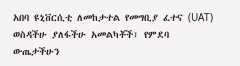አበባ ዩኒቨርሲቲ ለመከታተል የመግቢያ ፈተና (UAT) ወስዳችሁ ያለፋችሁ አመልካቾች፣ የምደባ ውጤታችሁን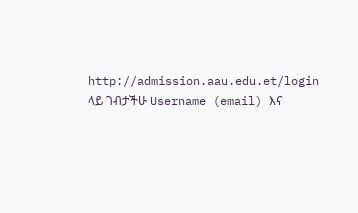http://admission.aau.edu.et/login ላይ ገብታችሁ Username (email) እና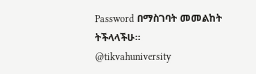Password በማስገባት መመልከት ትችላላችሁ።
@tikvahuniversity